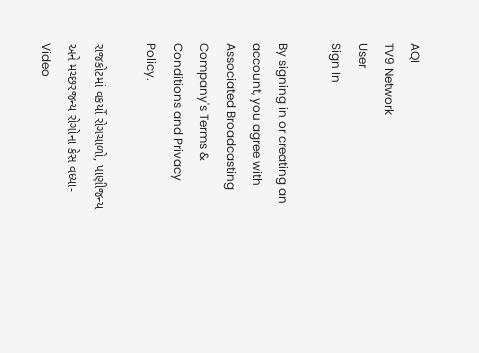AQI
TV9 Network
User
Sign In

By signing in or creating an account, you agree with Associated Broadcasting Company's Terms & Conditions and Privacy Policy.

રાજકોટમાં વકર્યો રોગચાળો, પાણીજન્ય અને મચ્છરજન્ય રોગોના કેસ વધ્યા- Video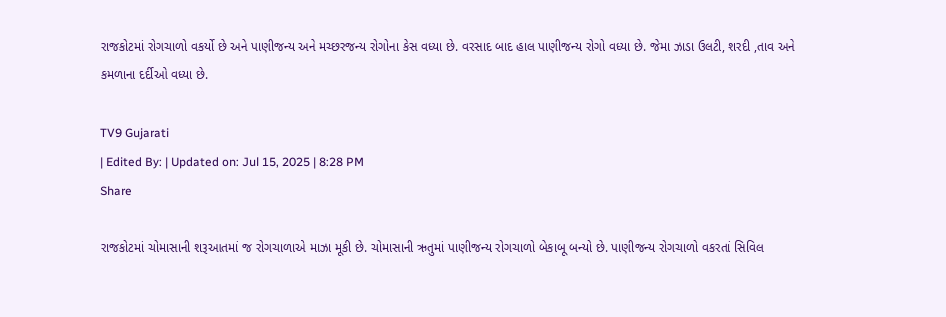રાજકોટમાં રોગચાળો વકર્યો છે અને પાણીજન્ય અને મચ્છરજન્ય રોગોના કેસ વધ્યા છે. વરસાદ બાદ હાલ પાણીજન્ય રોગો વધ્યા છે. જેમા ઝાડા ઉલટી, શરદી ,તાવ અને કમળાના દર્દીઓ વધ્યા છે.

TV9 Gujarati
| Edited By: | Updated on: Jul 15, 2025 | 8:28 PM
Share

રાજકોટમાં ચોમાસાની શરૂઆતમાં જ રોગચાળાએ માઝા મૂકી છે. ચોમાસાની ઋતુમાં પાણીજન્ય રોગચાળો બેકાબૂ બન્યો છે. પાણીજન્ય રોગચાળો વકરતાં સિવિલ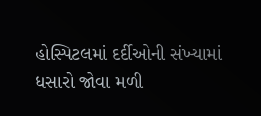હોસ્પિટલમાં દર્દીઓની સંખ્યામાં ધસારો જોવા મળી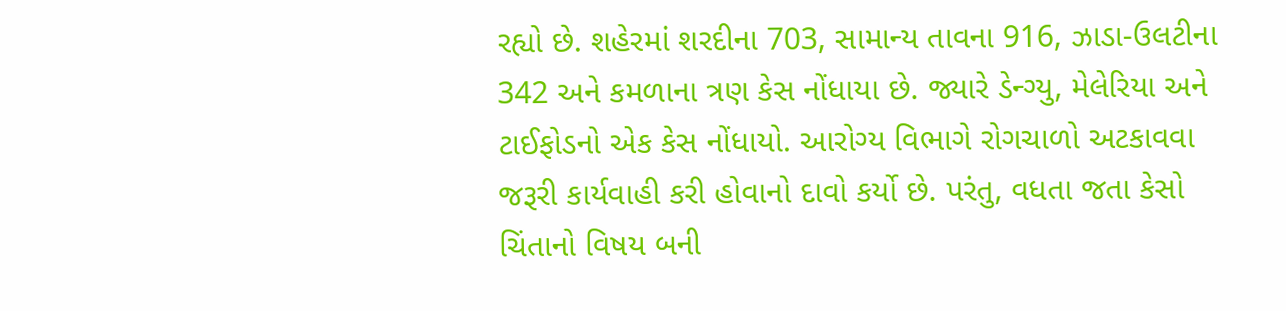રહ્યો છે. શહેરમાં શરદીના 703, સામાન્ય તાવના 916, ઝાડા-ઉલટીના 342 અને કમળાના ત્રણ કેસ નોંધાયા છે. જ્યારે ડેન્ગ્યુ, મેલેરિયા અને ટાઈફોડનો એક કેસ નોંધાયો. આરોગ્ય વિભાગે રોગચાળો અટકાવવા જરૂરી કાર્યવાહી કરી હોવાનો દાવો કર્યો છે. પરંતુ, વધતા જતા કેસો ચિંતાનો વિષય બની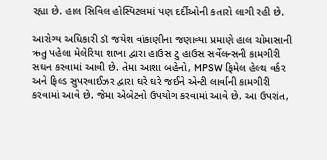રહ્યા છે. હાલ સિવિલ હોસ્પિટલમાં પણ દર્દીઓની કતારો લાગી રહી છે.

આરોગ્ય અધિકારી ડૉ જયેશ વાંકાણીના જણાવ્યા પ્રમાણે હાલ ચોમાસાની ઋતુ પહેલા મેલેરિયા શાખા દ્વારા હાઉસ ટુ હાઉસ સર્વેલન્સની કામગીરી સઘન કરવામાં આવી છે. તેમા આશા બહેનો, MPSW ફિમેલ હેલ્થ વર્કર અને ફિલ્ડ સુપરવાઈઝર દ્વારા ઘરે ઘરે જઈને એન્ટી લાર્વાની કામગીરી કરવામાં આવે છે. જેમા એબેટનો ઉપયોગ કરવામાં આવે છે. આ ઉપરાંત,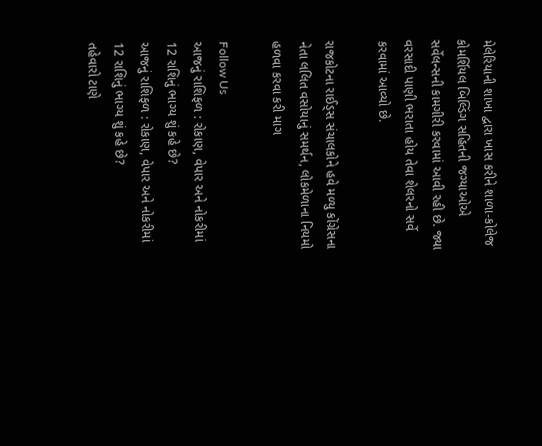મેલેરિયાની શાખા દ્વારા ખાસ કરીને શાળા-કોલેજ કોમર્શિયલ બિલ્ડિંગ સહિતની જગ્યાઓએ સર્વેલન્સની કામગીરી કરવામાં આવી રહી છે. જ્યા વરસાદી પાણી ભરાતા હોય તેવા શેલરનો સર્વે કરવામાં આવ્યો છે.

રાજકોટના રાઈડ્સ સંચાલકોને હવે મળ્યુ કોંગ્રેસના નેતા લલિત વસોયાનું સમર્થન, લોકમેળાના નિયમો હળવા કરવા કરી માગ

Follow Us
આજનું રાશિફળ : રોકાણ, વેપાર અને નોકરીમાં 12 રાશિનું ભાગ્ય શું કહે છે?
આજનું રાશિફળ : રોકાણ, વેપાર અને નોકરીમાં 12 રાશિનું ભાગ્ય શું કહે છે?
તહેવારો ટાણે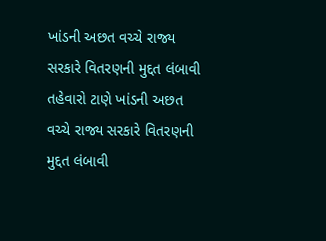ખાંડની અછત વચ્ચે રાજ્ય સરકારે વિતરણની મુદ્દત લંબાવી
તહેવારો ટાણે ખાંડની અછત વચ્ચે રાજ્ય સરકારે વિતરણની મુદ્દત લંબાવી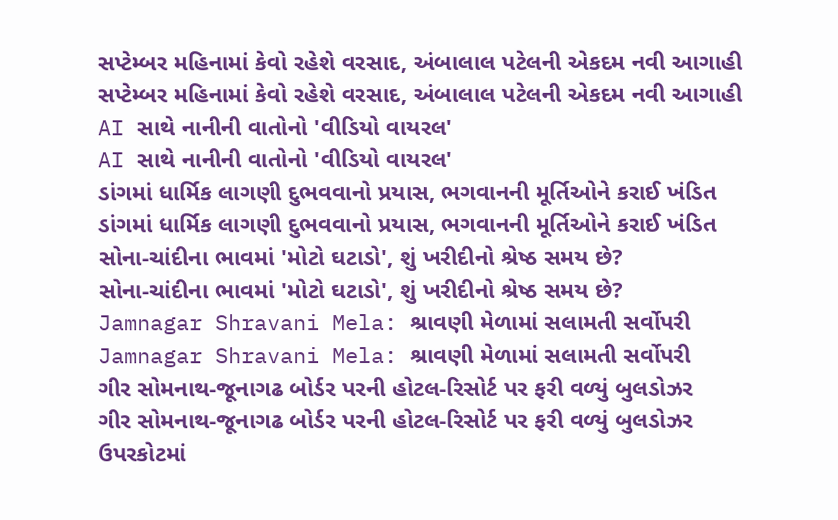સપ્ટેમ્બર મહિનામાં કેવો રહેશે વરસાદ, અંબાલાલ પટેલની એકદમ નવી આગાહી
સપ્ટેમ્બર મહિનામાં કેવો રહેશે વરસાદ, અંબાલાલ પટેલની એકદમ નવી આગાહી
AI સાથે નાનીની વાતોનો 'વીડિયો વાયરલ'
AI સાથે નાનીની વાતોનો 'વીડિયો વાયરલ'
ડાંગમાં ધાર્મિક લાગણી દુભવવાનો પ્રયાસ, ભગવાનની મૂર્તિઓને કરાઈ ખંડિત
ડાંગમાં ધાર્મિક લાગણી દુભવવાનો પ્રયાસ, ભગવાનની મૂર્તિઓને કરાઈ ખંડિત
સોના-ચાંદીના ભાવમાં 'મોટો ઘટાડો', શું ખરીદીનો શ્રેષ્ઠ સમય છે?
સોના-ચાંદીના ભાવમાં 'મોટો ઘટાડો', શું ખરીદીનો શ્રેષ્ઠ સમય છે?
Jamnagar Shravani Mela: શ્રાવણી મેળામાં સલામતી સર્વોપરી
Jamnagar Shravani Mela: શ્રાવણી મેળામાં સલામતી સર્વોપરી
ગીર સોમનાથ-જૂનાગઢ બોર્ડર પરની હોટલ-રિસોર્ટ પર ફરી વળ્યું બુલડોઝર
ગીર સોમનાથ-જૂનાગઢ બોર્ડર પરની હોટલ-રિસોર્ટ પર ફરી વળ્યું બુલડોઝર
ઉપરકોટમાં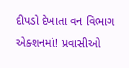દીપડો દેખાતા વન વિભાગ એક્શનમાં! પ્રવાસીઓ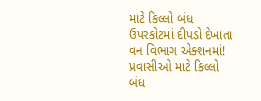માટે કિલ્લો બંધ
ઉપરકોટમાં દીપડો દેખાતા વન વિભાગ એક્શનમાં! પ્રવાસીઓ માટે કિલ્લો બંધ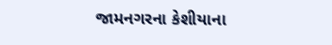જામનગરના કેશીયાના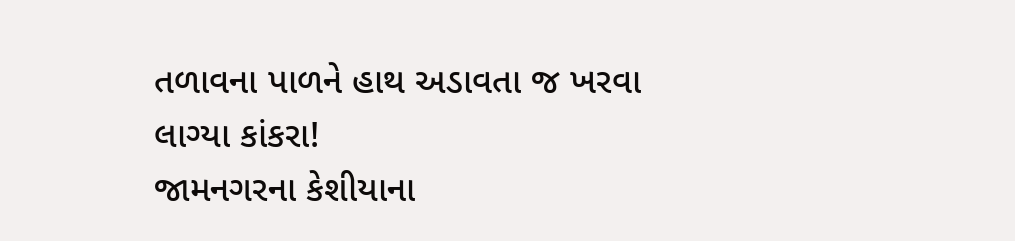તળાવના પાળને હાથ અડાવતા જ ખરવા લાગ્યા કાંકરા!
જામનગરના કેશીયાના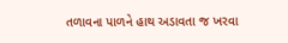તળાવના પાળને હાથ અડાવતા જ ખરવા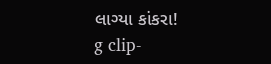લાગ્યા કાંકરા!
g clip-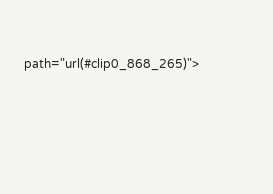path="url(#clip0_868_265)">